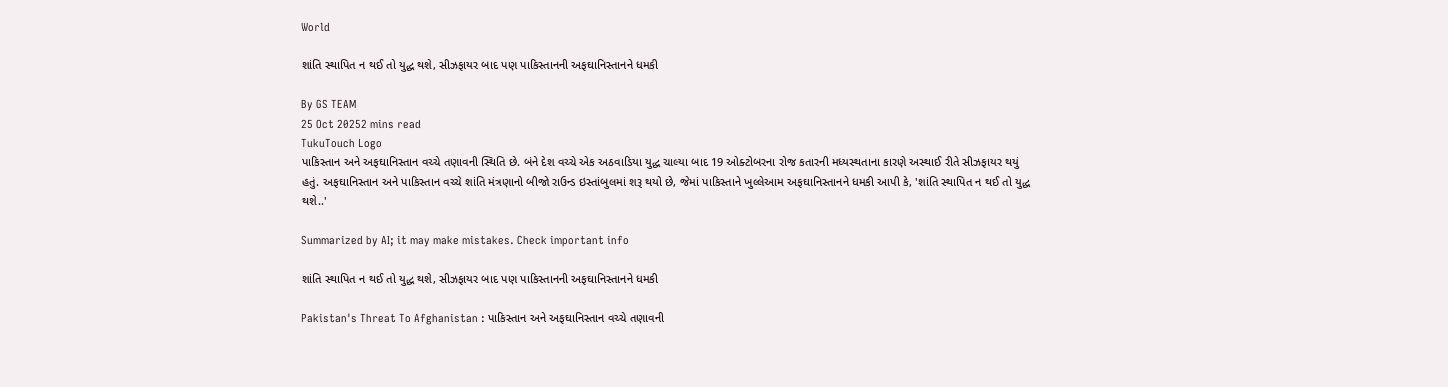World

શાંતિ સ્થાપિત ન થઈ તો યુદ્ધ થશે, સીઝફાયર બાદ પણ પાકિસ્તાનની અફઘાનિસ્તાનને ધમકી

By GS TEAM
25 Oct 20252 mins read
TukuTouch Logo
પાકિસ્તાન અને અફઘાનિસ્તાન વચ્ચે તણાવની સ્થિતિ છે. બંને દેશ વચ્ચે એક અઠવાડિયા યુદ્ધ ચાલ્યા બાદ 19 ઓક્ટોબરના રોજ કતારની મધ્યસ્થતાના કારણે અસ્થાઈ રીતે સીઝફાયર થયું હતું. અફઘાનિસ્તાન અને પાકિસ્તાન વચ્ચે શાંતિ મંત્રણાનો બીજો રાઉન્ડ ઇસ્તાંબુલમાં શરૂ થયો છે, જેમાં પાકિસ્તાને ખુલ્લેઆમ અફઘાનિસ્તાનને ધમકી આપી કે, 'શાંતિ સ્થાપિત ન થઈ તો યુદ્ધ થશે..'

Summarized by AI; it may make mistakes. Check important info

શાંતિ સ્થાપિત ન થઈ તો યુદ્ધ થશે, સીઝફાયર બાદ પણ પાકિસ્તાનની અફઘાનિસ્તાનને ધમકી

Pakistan's Threat To Afghanistan : પાકિસ્તાન અને અફઘાનિસ્તાન વચ્ચે તણાવની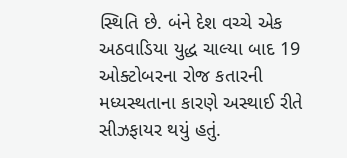સ્થિતિ છે. બંને દેશ વચ્ચે એક અઠવાડિયા યુદ્ધ ચાલ્યા બાદ 19 ઓક્ટોબરના રોજ કતારની મધ્યસ્થતાના કારણે અસ્થાઈ રીતે સીઝફાયર થયું હતું.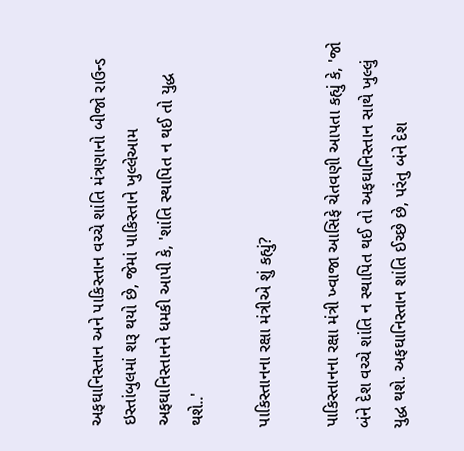અફઘાનિસ્તાન અને પાકિસ્તાન વચ્ચે શાંતિ મંત્રણાનો બીજો રાઉન્ડ ઇસ્તાંબુલમાં શરૂ થયો છે, જેમાં પાકિસ્તાને ખુલ્લેઆમ અફઘાનિસ્તાનને ધમકી આપી કે, 'શાંતિ સ્થાપિત ન થઈ તો યુદ્ધ થશે..'

પાકિસ્તાનના રક્ષા મંત્રીએ શું કહ્યું?

પાકિસ્તાનના રક્ષા મંત્રી ખ્વાજા આસિફે ચેતવણી આપતા કહ્યું કે, 'જો બંને દેશ વચ્ચે શાંતિ ન સ્થાપિત થઈ તો અફઘાનિસ્તાન સાથે ખુલ્લું યુદ્ધ થશે. અફઘાનિસ્તાન શાંતિ ઈચ્છે છે, પરંતુ બંને દેશ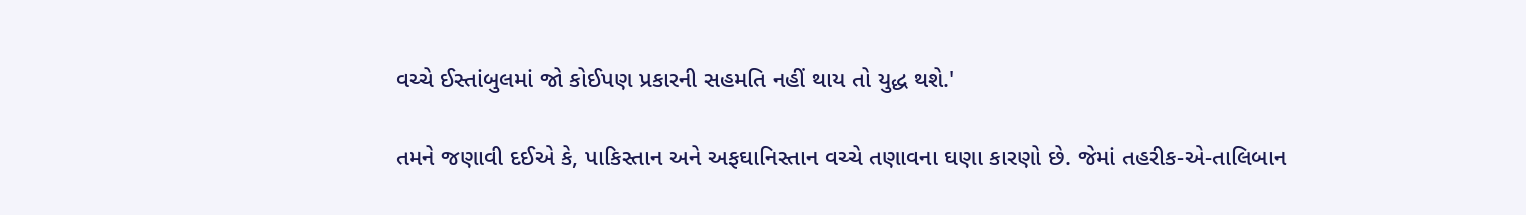વચ્ચે ઈસ્તાંબુલમાં જો કોઈપણ પ્રકારની સહમતિ નહીં થાય તો યુદ્ધ થશે.'

તમને જણાવી દઈએ કે, પાકિસ્તાન અને અફઘાનિસ્તાન વચ્ચે તણાવના ઘણા કારણો છે. જેમાં તહરીક-એ-તાલિબાન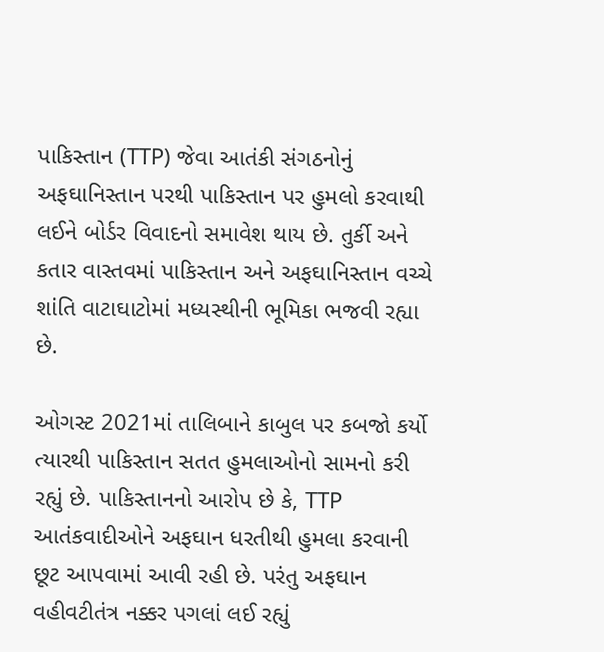પાકિસ્તાન (TTP) જેવા આતંકી સંગઠનોનું અફઘાનિસ્તાન પરથી પાકિસ્તાન પર હુમલો કરવાથી લઈને બોર્ડર વિવાદનો સમાવેશ થાય છે. તુર્કી અને કતાર વાસ્તવમાં પાકિસ્તાન અને અફઘાનિસ્તાન વચ્ચે શાંતિ વાટાઘાટોમાં મધ્યસ્થીની ભૂમિકા ભજવી રહ્યા છે.

ઓગસ્ટ 2021માં તાલિબાને કાબુલ પર કબજો કર્યો ત્યારથી પાકિસ્તાન સતત હુમલાઓનો સામનો કરી રહ્યું છે. પાકિસ્તાનનો આરોપ છે કે, TTP આતંકવાદીઓને અફઘાન ધરતીથી હુમલા કરવાની છૂટ આપવામાં આવી રહી છે. પરંતુ અફઘાન વહીવટીતંત્ર નક્કર પગલાં લઈ રહ્યું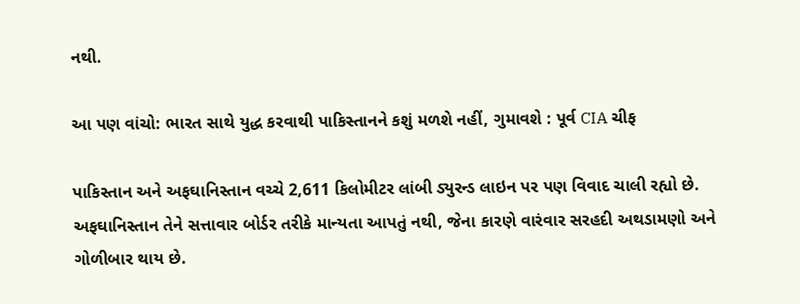નથી.

આ પણ વાંચો: ભારત સાથે યુદ્ધ કરવાથી પાકિસ્તાનને કશું મળશે નહીં, ગુમાવશે : પૂર્વ CIA ચીફ

પાકિસ્તાન અને અફઘાનિસ્તાન વચ્ચે 2,611 કિલોમીટર લાંબી ડ્યુરન્ડ લાઇન પર પણ વિવાદ ચાલી રહ્યો છે. અફઘાનિસ્તાન તેને સત્તાવાર બોર્ડર તરીકે માન્યતા આપતું નથી, જેના કારણે વારંવાર સરહદી અથડામણો અને ગોળીબાર થાય છે.